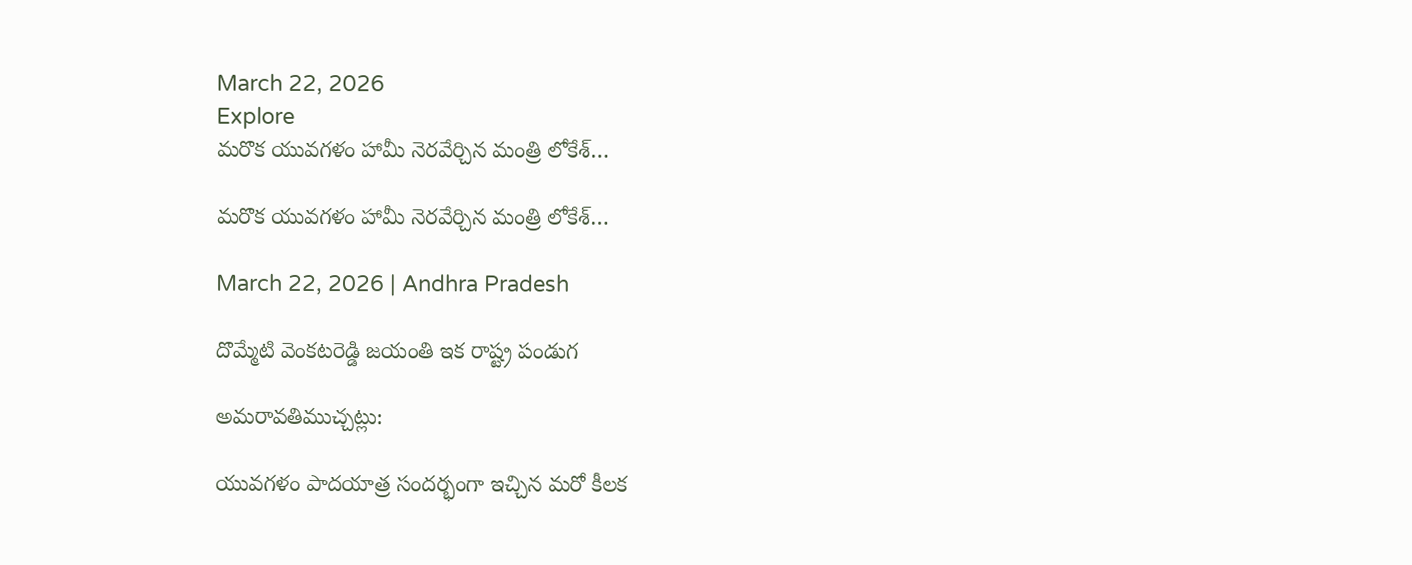March 22, 2026
Explore
మరొక యువగళం హామీ నెరవేర్చిన మంత్రి లోకేశ్…

మరొక యువగళం హామీ నెరవేర్చిన మంత్రి లోకేశ్…

March 22, 2026 | Andhra Pradesh

దొమ్మేటి వెంకటరెడ్డి జయంతి ఇక రాష్ట్ర పండుగ

అమరావతిముచ్చట్లు:

యువగళం పాదయాత్ర సందర్భంగా ఇచ్చిన మరో కీలక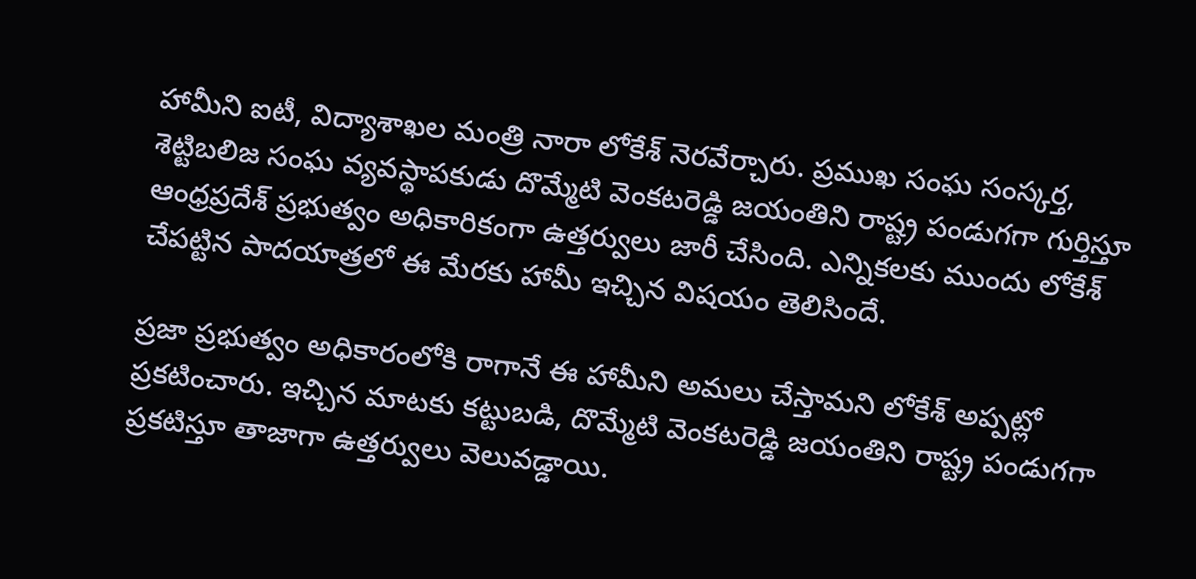హామీని ఐటీ, విద్యాశాఖల మంత్రి నారా లోకేశ్ నెరవేర్చారు. ప్రముఖ సంఘ సంస్కర్త, శెట్టిబలిజ సంఘ వ్యవస్థాపకుడు దొమ్మేటి వెంకటరెడ్డి జయంతిని రాష్ట్ర పండుగగా గుర్తిస్తూ ఆంధ్రప్రదేశ్ ప్రభుత్వం అధికారికంగా ఉత్తర్వులు జారీ చేసింది. ఎన్నికలకు ముందు లోకేశ్ చేపట్టిన పాదయాత్రలో ఈ మేరకు హామీ ఇచ్చిన విషయం తెలిసిందే.

ప్రజా ప్రభుత్వం అధికారంలోకి రాగానే ఈ హామీని అమలు చేస్తామని లోకేశ్ అప్పట్లో ప్రకటించారు. ఇచ్చిన మాటకు కట్టుబడి, దొమ్మేటి వెంకటరెడ్డి జయంతిని రాష్ట్ర పండుగగా ప్రకటిస్తూ తాజాగా ఉత్తర్వులు వెలువడ్డాయి.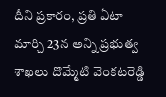దీని ప్రకారం, ప్రతి ఏటా మార్చి 23న అన్ని ప్రభుత్వ శాఖలు దొమ్మేటి వెంకటరెడ్డి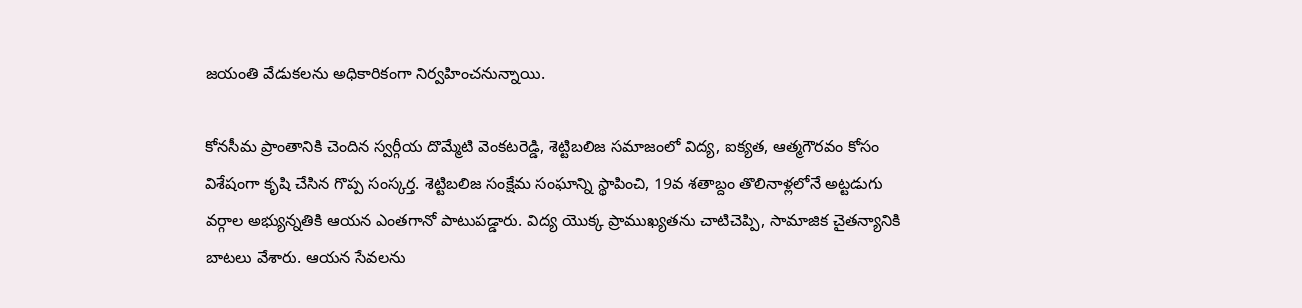జయంతి వేడుకలను అధికారికంగా నిర్వహించనున్నాయి.

కోనసీమ ప్రాంతానికి చెందిన స్వర్గీయ దొమ్మేటి వెంకటరెడ్డి, శెట్టిబలిజ సమాజంలో విద్య, ఐక్యత, ఆత్మగౌరవం కోసం విశేషంగా కృషి చేసిన గొప్ప సంస్కర్త. శెట్టిబలిజ సంక్షేమ సంఘాన్ని స్థాపించి, 19వ శతాబ్దం తొలినాళ్లలోనే అట్టడుగు వర్గాల అభ్యున్నతికి ఆయన ఎంతగానో పాటుపడ్డారు. విద్య యొక్క ప్రాముఖ్యతను చాటిచెప్పి, సామాజిక చైతన్యానికి బాటలు వేశారు. ఆయన సేవలను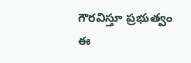గౌరవిస్తూ ప్రభుత్వం ఈ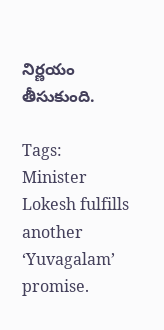నిర్ణయం తీసుకుంది.

Tags: Minister Lokesh fulfills another ‘Yuvagalam’ promise.